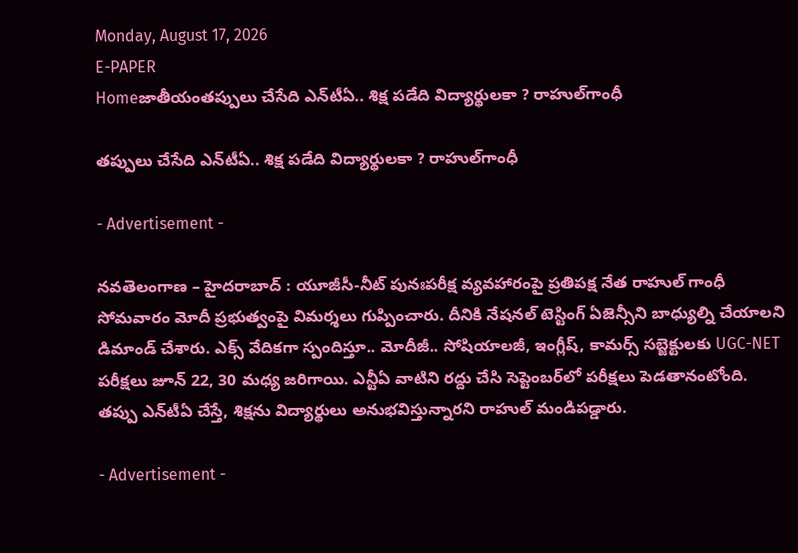Monday, August 17, 2026
E-PAPER
Homeజాతీయంతప్పులు చేసేది ఎన్‌టీఏ.. శిక్ష పడేది విద్యార్థులకా ? రాహుల్‌గాంధీ

తప్పులు చేసేది ఎన్‌టీఏ.. శిక్ష పడేది విద్యార్థులకా ? రాహుల్‌గాంధీ

- Advertisement -

నవతెలంగాణ – హైదరాబాద్ : యూజీసీ-నీట్‌ పునఃపరీక్ష వ్యవహారంపై ప్రతిపక్ష నేత రాహుల్ గాంధీ సోమవారం మోదీ ప్రభుత్వంపై విమర్శలు గుప్పించారు. దీనికి నేషనల్ టెస్టింగ్ ఏజెన్సీని బాధ్యుల్ని చేయాలని డిమాండ్ చేశారు. ఎక్స్‌ వేదికగా స్పందిస్తూ.. మోదీజీ.. సోషియాలజీ, ఇంగ్లీష్, కామర్స్ సబ్జెక్టులకు UGC-NET పరీక్షలు జూన్ 22, 30 మధ్య జరిగాయి. ఎన్టీఏ వాటిని రద్దు చేసి సెప్టెంబర్‌లో పరీక్షలు పెడతానంటోంది. తప్పు ఎన్‌టీఏ చేస్తే, శిక్షను విద్యార్థులు అనుభవిస్తున్నారని రాహుల్‌ మండిపడ్డారు.

- Advertisement -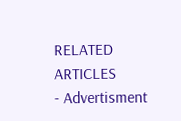RELATED ARTICLES
- Advertisment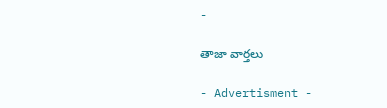-

తాజా వార్తలు

- Advertisment -